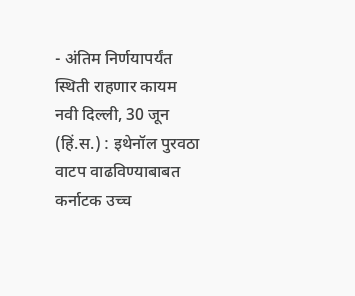- अंतिम निर्णयापर्यंत स्थिती राहणार कायम
नवी दिल्ली, 30 जून (हिं.स.) : इथेनॉल पुरवठा वाटप वाढविण्याबाबत कर्नाटक उच्च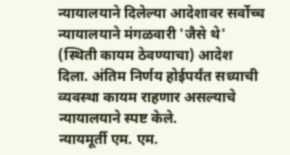न्यायालयाने दिलेल्या आदेशावर सर्वोच्च न्यायालयाने मंगळवारी 'जैसे थे' (स्थिती कायम ठेवण्याचा) आदेश दिला. अंतिम निर्णय होईपर्यंत सध्याची व्यवस्था कायम राहणार असल्याचे न्यायालयाने स्पष्ट केले.
न्यायमूर्ती एम. एम.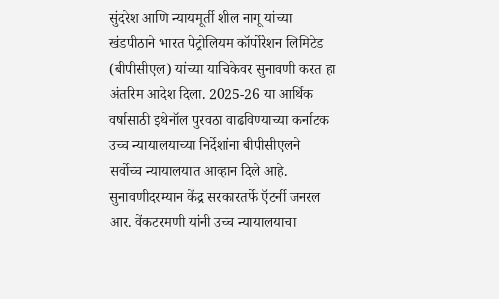सुंदरेश आणि न्यायमूर्ती शील नागू यांच्या खंडपीठाने भारत पेट्रोलियम कॉर्पोरेशन लिमिटेड (बीपीसीएल) यांच्या याचिकेवर सुनावणी करत हा अंतरिम आदेश दिला. 2025-26 या आर्थिक वर्षासाठी इथेनॉल पुरवठा वाढविण्याच्या कर्नाटक उच्च न्यायालयाच्या निर्देशांना बीपीसीएलने सर्वोच्च न्यायालयात आव्हान दिले आहे. सुनावणीदरम्यान केंद्र सरकारतर्फे ऍटर्नी जनरल आर. वेंकटरमणी यांनी उच्च न्यायालयाचा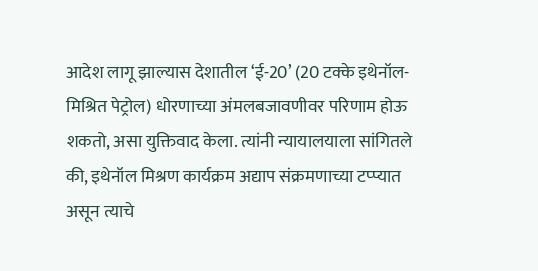आदेश लागू झाल्यास देशातील ‘ई-20’ (20 टक्के इथेनॉल-मिश्रित पेट्रोल) धोरणाच्या अंमलबजावणीवर परिणाम होऊ शकतो, असा युक्तिवाद केला. त्यांनी न्यायालयाला सांगितले की, इथेनॉल मिश्रण कार्यक्रम अद्याप संक्रमणाच्या टप्प्यात असून त्याचे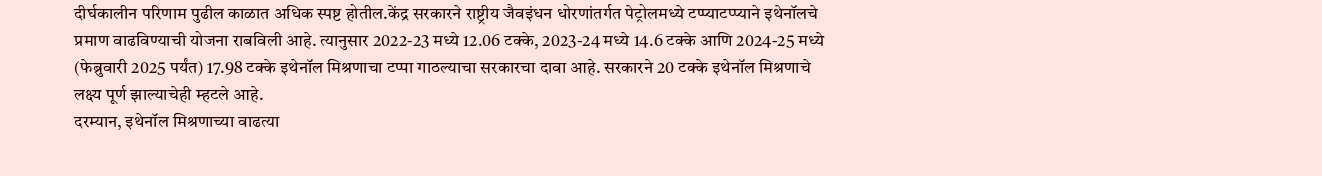दीर्घकालीन परिणाम पुढील काळात अधिक स्पष्ट होतील.केंद्र सरकारने राष्ट्रीय जैवइंधन धोरणांतर्गत पेट्रोलमध्ये टप्प्याटप्प्याने इथेनॉलचे प्रमाण वाढविण्याची योजना राबविली आहे. त्यानुसार 2022-23 मध्ये 12.06 टक्के, 2023-24 मध्ये 14.6 टक्के आणि 2024-25 मध्ये (फेब्रुवारी 2025 पर्यंत) 17.98 टक्के इथेनॉल मिश्रणाचा टप्पा गाठल्याचा सरकारचा दावा आहे. सरकारने 20 टक्के इथेनॉल मिश्रणाचे लक्ष्य पूर्ण झाल्याचेही म्हटले आहे.
दरम्यान, इथेनॉल मिश्रणाच्या वाढत्या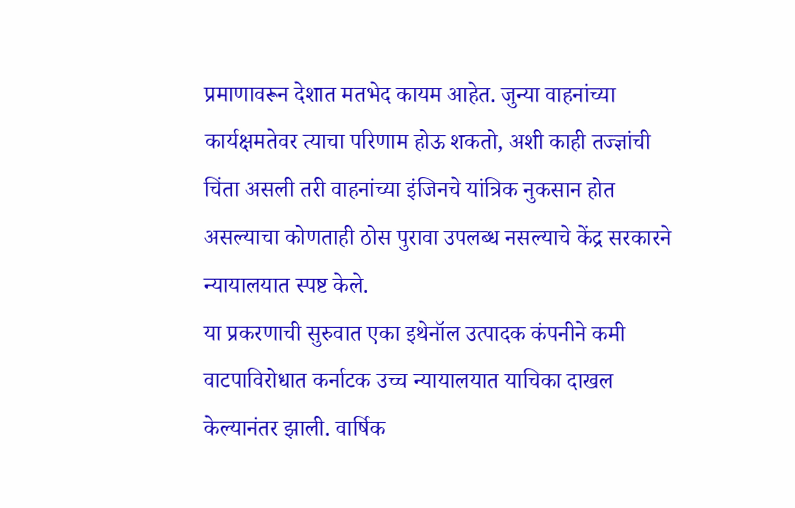प्रमाणावरून देशात मतभेद कायम आहेत. जुन्या वाहनांच्या कार्यक्षमतेवर त्याचा परिणाम होऊ शकतो, अशी काही तज्ज्ञांची चिंता असली तरी वाहनांच्या इंजिनचे यांत्रिक नुकसान होत असल्याचा कोणताही ठोस पुरावा उपलब्ध नसल्याचे केंद्र सरकारने न्यायालयात स्पष्ट केले.
या प्रकरणाची सुरुवात एका इथेनॉल उत्पादक कंपनीने कमी वाटपाविरोधात कर्नाटक उच्च न्यायालयात याचिका दाखल केल्यानंतर झाली. वार्षिक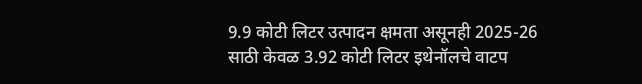9.9 कोटी लिटर उत्पादन क्षमता असूनही 2025-26 साठी केवळ 3.92 कोटी लिटर इथेनॉलचे वाटप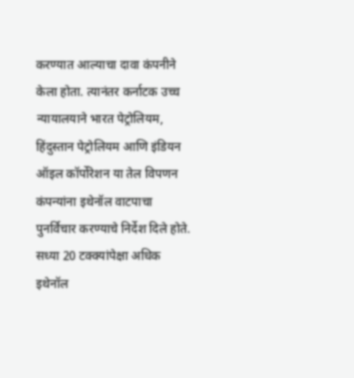करण्यात आल्याचा दावा कंपनीने केला होता. त्यानंतर कर्नाटक उच्च न्यायालयाने भारत पेट्रोलियम, हिंदुस्तान पेट्रोलियम आणि इंडियन ऑइल कॉर्पोरेशन या तेल विपणन कंपन्यांना इथेनॉल वाटपाचा पुनर्विचार करण्याचे निर्देश दिले होते.
सध्या 20 टक्क्यांपेक्षा अधिक इथेनॉल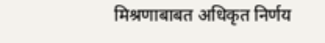मिश्रणाबाबत अधिकृत निर्णय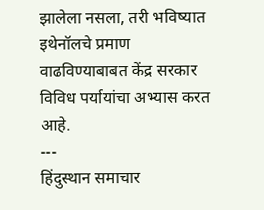झालेला नसला, तरी भविष्यात इथेनॉलचे प्रमाण वाढविण्याबाबत केंद्र सरकार विविध पर्यायांचा अभ्यास करत आहे.
---
हिंदुस्थान समाचार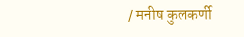/ मनीष कुलकर्णी